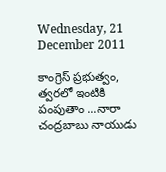Wednesday, 21 December 2011

కాంగ్రెస్ ప్రభుత్వం, త్వరలో ఇంటికి పంపుతాం ...నారా చంద్రబాబు నాయుడు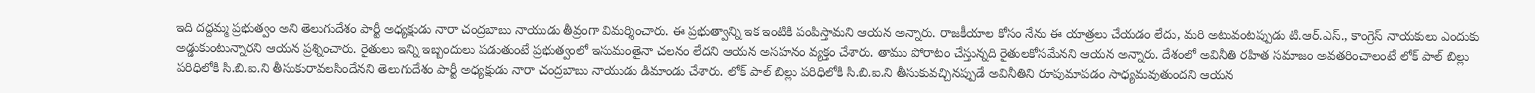ఇది దద్దమ్మ ప్రభుత్వం అని తెలుగుదేశం పార్టీ అధ్యక్షుడు నారా చంద్రబాబు నాయుడు తీవ్రంగా విమర్శించారు. ఈ ప్రభుత్వాన్ని ఇక ఇంటికి పంపిస్తామని ఆయన అన్నారు. రాజకీయాల కోసం నేను ఈ యాత్రలు చేయడం లేదు, మరి అటువంటప్పుడు టి.ఆర్.ఎస్., కాంగ్రెస్ నాయకులు ఎందుకు అడ్డుకుంటున్నారని ఆయన ప్రశ్నించారు. రైతులు ఇన్ని ఇబ్బందులు పడుతుంటే ప్రభుత్వంలో ఇసుమంతైనా చలనం లేదని ఆయన అసహనం వ్యక్తం చేశారు. తాము పోరాటం చేస్తున్నది రైతులకోసమేనని ఆయన అన్నారు. దేశంలో అవినీతి రహిత సమాజం అవతరించాలంటే లోక్ పాల్ బిల్లు పరిధిలోకి సి.బి.ఐ.ని తీసుకురావలసిందేనని తెలుగుదేశం పార్టీ అధ్యక్షుడు నారా చంద్రబాబు నాయుడు డిమాండు చేశారు. లోక్ పాల్ బిల్లు పరిధిలోకి సి.బి.ఐ.ని తీసుకువచ్చినప్పుడే అవినీతిని రూపుమాపడం సాధ్యమవుతుందని ఆయన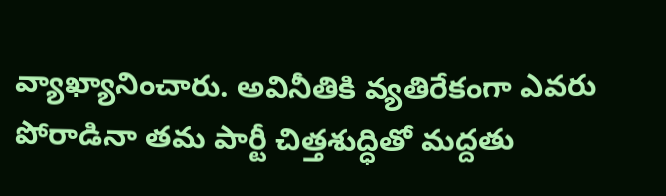వ్యాఖ్యానించారు. అవినీతికి వ్యతిరేకంగా ఎవరు పోరాడినా తమ పార్టీ చిత్తశుద్ధితో మద్దతు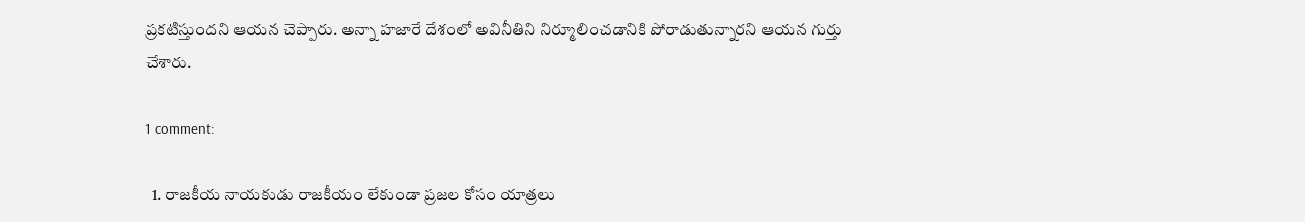ప్రకటిస్తుందని ఆయన చెప్పారు. అన్నా హజారే దేశంలో అవినీతిని నిర్మూలించడానికి పోరాడుతున్నారని ఆయన గుర్తు చేశారు.

1 comment:

  1. రాజకీయ నాయకుడు రాజకీయం లేకుండా ప్రజల కోసం యాత్రలు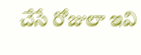చేసే రోజులా ఇవి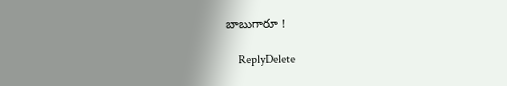బాబుగారూ !

    ReplyDelete